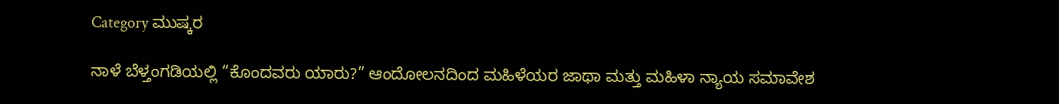Category ಮುಷ್ಕರ

ನಾಳೆ ಬೆಳ್ತಂಗಡಿಯಲ್ಲಿ “ಕೊಂದವರು ಯಾರು?” ಆಂದೋಲನದಿಂದ ಮಹಿಳೆಯರ ಜಾಥಾ ಮತ್ತು ಮಹಿಳಾ ನ್ಯಾಯ ಸಮಾವೇಶ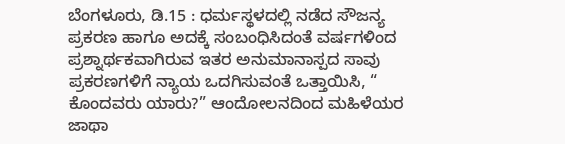ಬೆಂಗಳೂರು, ಡಿ.15 : ಧರ್ಮಸ್ಥಳದಲ್ಲಿ ನಡೆದ ಸೌಜನ್ಯ ಪ್ರಕರಣ ಹಾಗೂ ಅದಕ್ಕೆ ಸಂಬಂಧಿಸಿದಂತೆ ವರ್ಷಗಳಿಂದ ಪ್ರಶ್ನಾರ್ಥಕವಾಗಿರುವ ಇತರ ಅನುಮಾನಾಸ್ಪದ ಸಾವು ಪ್ರಕರಣಗಳಿಗೆ ನ್ಯಾಯ ಒದಗಿಸುವಂತೆ ಒತ್ತಾಯಿಸಿ, “ ಕೊಂದವರು ಯಾರು?” ಆಂದೋಲನದಿಂದ ಮಹಿಳೆಯರ ಜಾಥಾ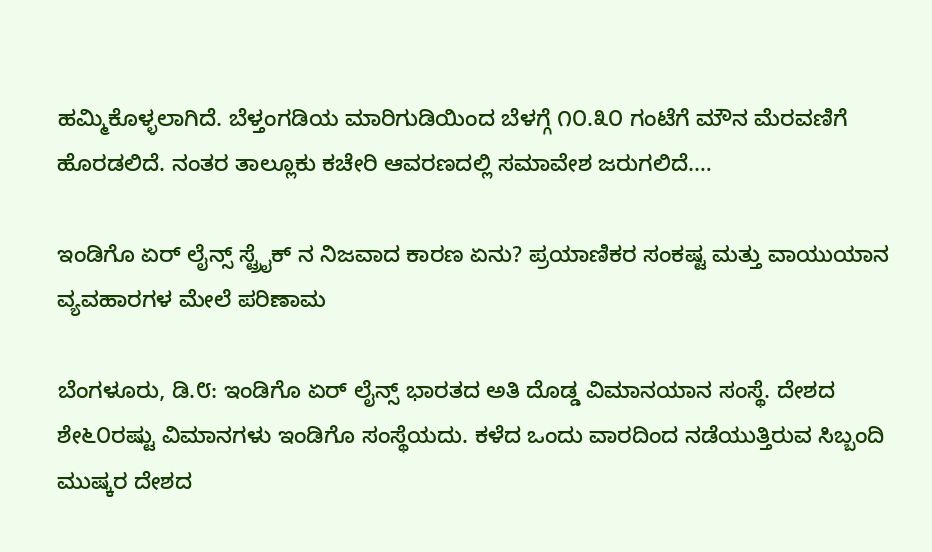ಹಮ್ಮಿಕೊಳ್ಳಲಾಗಿದೆ. ಬೆಳ್ತಂಗಡಿಯ ಮಾರಿಗುಡಿಯಿಂದ ಬೆಳಗ್ಗೆ ೧೦.೩೦ ಗಂಟೆಗೆ ಮೌನ ಮೆರವಣಿಗೆ ಹೊರಡಲಿದೆ. ನಂತರ ತಾಲ್ಲೂಕು ಕಚೇರಿ ಆವರಣದಲ್ಲಿ ಸಮಾವೇಶ ಜರುಗಲಿದೆ.…

ಇಂಡಿಗೊ ಏರ್ ಲೈನ್ಸ್ ಸ್ಟ್ರೈಕ್ ನ ನಿಜವಾದ ಕಾರಣ ಏನು? ಪ್ರಯಾಣಿಕರ ಸಂಕಷ್ಟ ಮತ್ತು ವಾಯುಯಾನ ವ್ಯವಹಾರಗಳ ಮೇಲೆ ಪರಿಣಾಮ

ಬೆಂಗಳೂರು, ಡಿ.೮: ಇಂಡಿಗೊ ಏರ್ ಲೈನ್ಸ್ ಭಾರತದ ಅತಿ ದೊಡ್ಡ ವಿಮಾನಯಾನ ಸಂಸ್ಥೆ. ದೇಶದ ಶೇ೬೦ರಷ್ಟು ವಿಮಾನಗಳು ಇಂಡಿಗೊ ಸಂಸ್ಥೆಯದು. ಕಳೆದ ಒಂದು ವಾರದಿಂದ ನಡೆಯುತ್ತಿರುವ ಸಿಬ್ಬಂದಿ ಮುಷ್ಕರ ದೇಶದ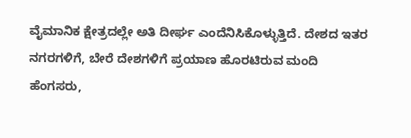ವೈಮಾನಿಕ ಕ್ಷೇತ್ರದಲ್ಲೇ ಅತಿ ದೀರ್ಘ ಎಂದೆನಿಸಿಕೊಳ್ಳುತ್ತಿದೆ. ದೇಶದ ಇತರ ನಗರಗಳಿಗೆ, ಬೇರೆ ದೇಶಗಳಿಗೆ ಪ್ರಯಾಣ ಹೊರಟಿರುವ ಮಂದಿ ಹೆಂಗಸರು,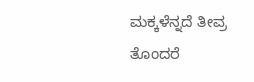ಮಕ್ಕಳೆನ್ನದೆ ತೀವ್ರ ತೊಂದರೆ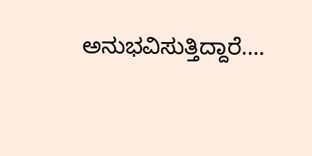ಅನುಭವಿಸುತ್ತಿದ್ದಾರೆ.…